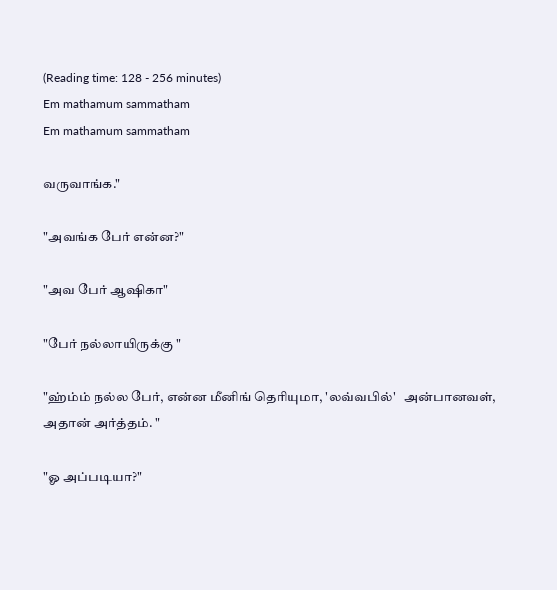(Reading time: 128 - 256 minutes)
Em mathamum sammatham
Em mathamum sammatham

வருவாங்க."

"அவங்க பேர் என்ன?"

"அவ பேர் ஆஷிகா"

"பேர் நல்லாயிருக்கு "

"ஹ்ம்ம் நல்ல பேர், என்ன மீனிங் தெரியுமா, 'லவ்வபில்'   அன்பானவள், அதான் அர்த்தம். "

"ஓ அப்படியா?"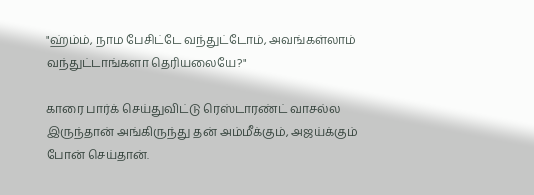"ஹ்ம்ம், நாம பேசிட்டே வந்துட்டோம், அவங்கள்லாம் வந்துட்டாங்களா தெரியலையே?"

காரை பார்க் செய்துவிட்டு ரெஸ்டாரண்ட் வாசல்ல இருந்தான் அங்கிருந்து தன் அம்மீக்கும், அஜய்க்கும் போன் செய்தான்.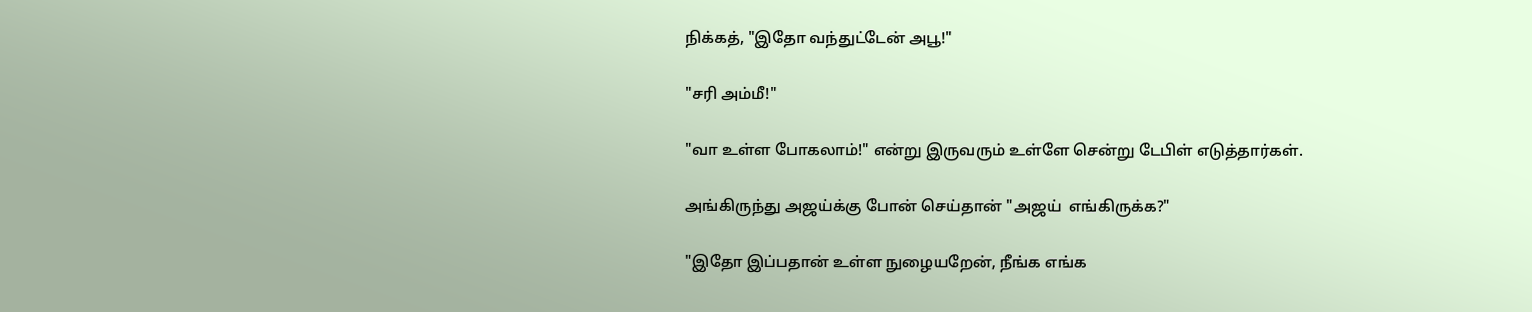நிக்கத், "இதோ வந்துட்டேன் அபூ!"

"சரி அம்மீ!"

"வா உள்ள போகலாம்!" என்று இருவரும் உள்ளே சென்று டேபிள் எடுத்தார்கள்.

அங்கிருந்து அஜய்க்கு போன் செய்தான் "அஜய்  எங்கிருக்க?"

"இதோ இப்பதான் உள்ள நுழையறேன், நீங்க எங்க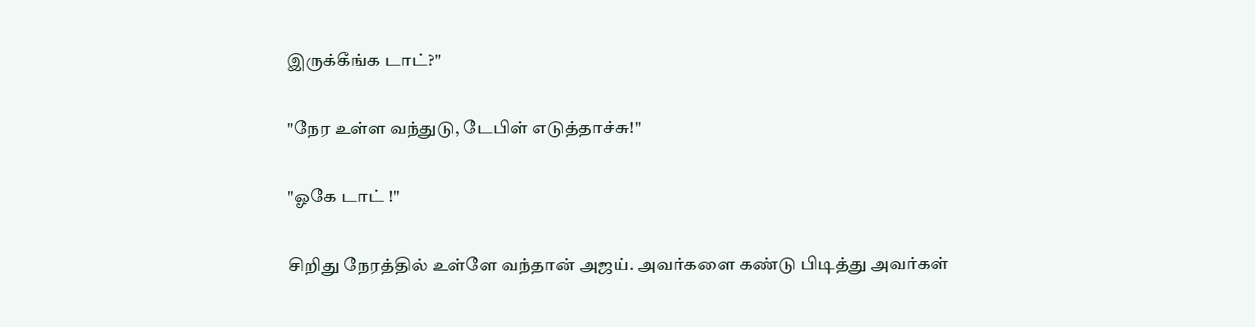இருக்கீங்க டாட்?"

"நேர உள்ள வந்துடு, டேபிள் எடுத்தாச்சு!"

"ஓகே டாட் !"

சிறிது நேரத்தில் உள்ளே வந்தான் அஜய். அவர்களை கண்டு பிடித்து அவர்கள்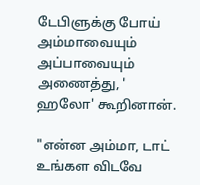டேபிளுக்கு போய் அம்மாவையும் அப்பாவையும் அணைத்து, ' ஹலோ' கூறினான்.

"என்ன அம்மா, டாட் உங்கள விடவே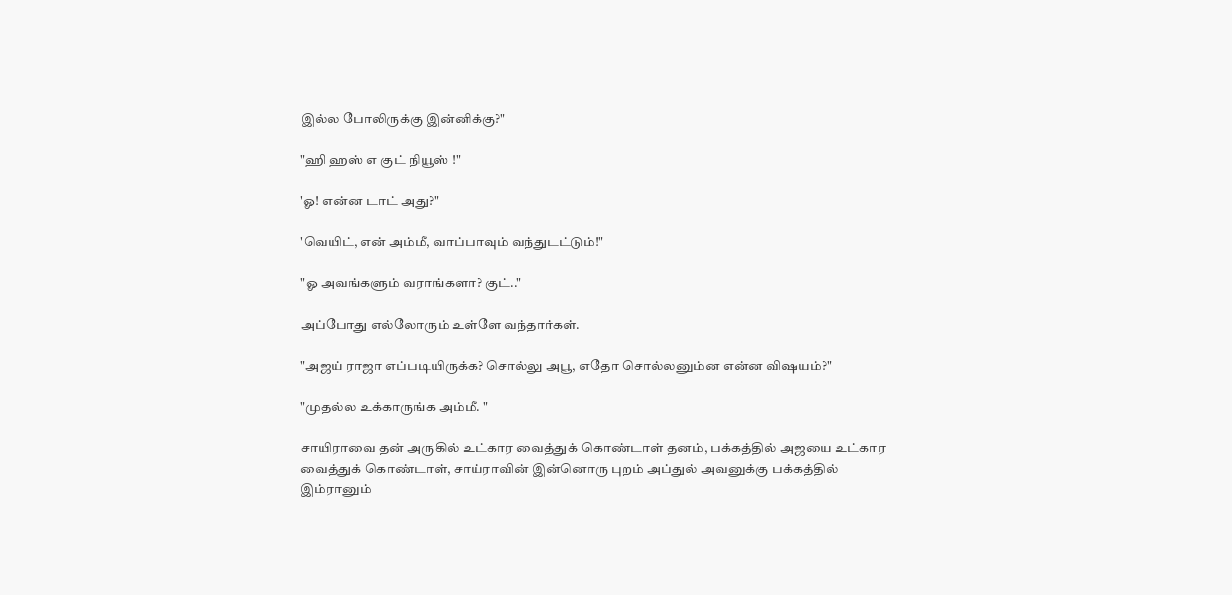இல்ல போலிருக்கு இன்னிக்கு?"

"ஹி ஹஸ் எ குட் நியூஸ் !"

'ஓ! என்ன டாட் அது?"

'வெயிட், என் அம்மீ, வாப்பாவும் வந்துடட்டும்!"

"ஓ அவங்களும் வராங்களா? குட்.."

அப்போது எல்லோரும் உள்ளே வந்தார்கள்.

"அஜய் ராஜா எப்படியிருக்க? சொல்லு அபூ, எதோ சொல்லனும்ன என்ன விஷயம்?"

"முதல்ல உக்காருங்க அம்மீ. "

சாயிராவை தன் அருகில் உட்கார வைத்துக் கொண்டாள் தனம், பக்கத்தில் அஜயை உட்கார வைத்துக் கொண்டாள், சாய்ராவின் இன்னொரு புறம் அப்துல் அவனுக்கு பக்கத்தில் இம்ரானும்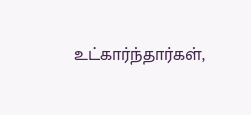உட்கார்ந்தார்கள்,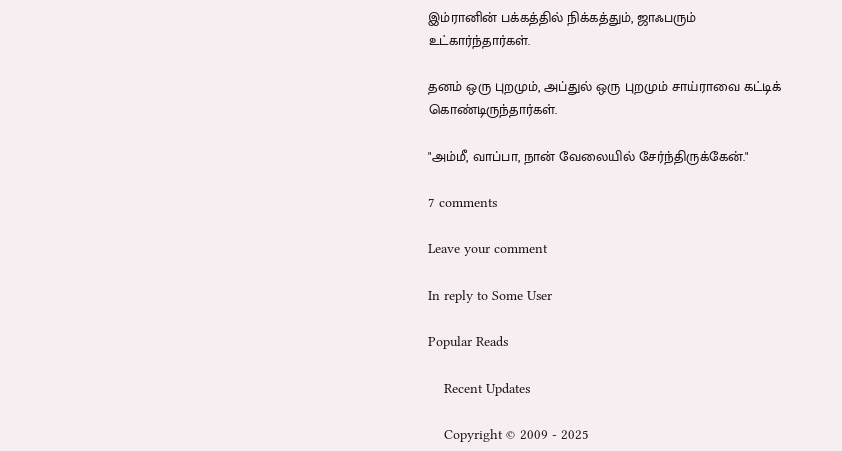இம்ரானின் பக்கத்தில் நிக்கத்தும், ஜாஃபரும் உட்கார்ந்தார்கள்.

தனம் ஒரு புறமும், அப்துல் ஒரு புறமும் சாய்ராவை கட்டிக் கொண்டிருந்தார்கள்.

"அம்மீ, வாப்பா, நான் வேலையில் சேர்ந்திருக்கேன்."

7 comments

Leave your comment

In reply to Some User

Popular Reads

    Recent Updates

    Copyright © 2009 - 2025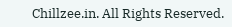Chillzee.in. All Rights Reserved.